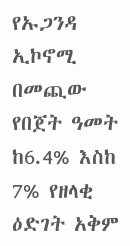የኡጋንዳ ኢኮኖሚ በመጪው የበጀት ዓመት ከ6.4% እስከ 7% የዘላቂ ዕድገት አቅም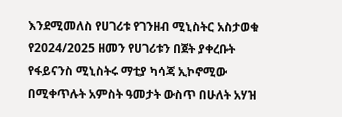እንደሚመለስ የሀገሪቱ የገንዘብ ሚኒስትር አስታወቁ
የ2024/2025 ዘመን የሀገሪቱን በጀት ያቀረቡት የፋይናንስ ሚኒስትሩ ማቲያ ካሳጃ ኢኮኖሚው በሚቀጥሉት አምስት ዓመታት ውስጥ በሁለት አሃዝ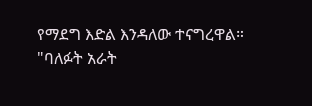የማደግ እድል እንዳለው ተናግረዋል።
"ባለፉት አራት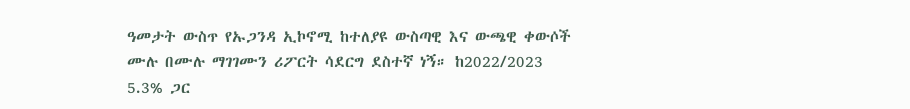ዓመታት ውስጥ የኡጋንዳ ኢኮኖሚ ከተለያዩ ውስጣዊ እና ውጫዊ ቀውሶች ሙሉ በሙሉ ማገገሙን ሪፖርት ሳደርግ ደስተኛ ነኝ። ከ2022/2023 5.3% ጋር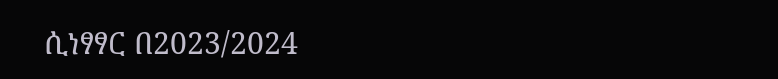ሲነፃፃር በ2023/2024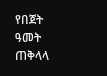የበጀት ዓመት ጠቅላላ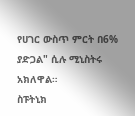የሀገር ውስጥ ምርት በ6% ያድጋል" ሲሉ ሚኒስትሩ አክለዋል።
ስፑትኒክ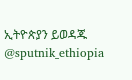ኢትዮጵያን ይወዳጁ @sputnik_ethiopia